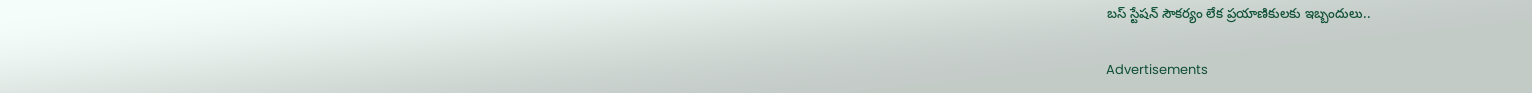బస్ స్టేషన్ సౌకర్యం లేక ప్రయాణికులకు ఇబ్బందులు..

Advertisements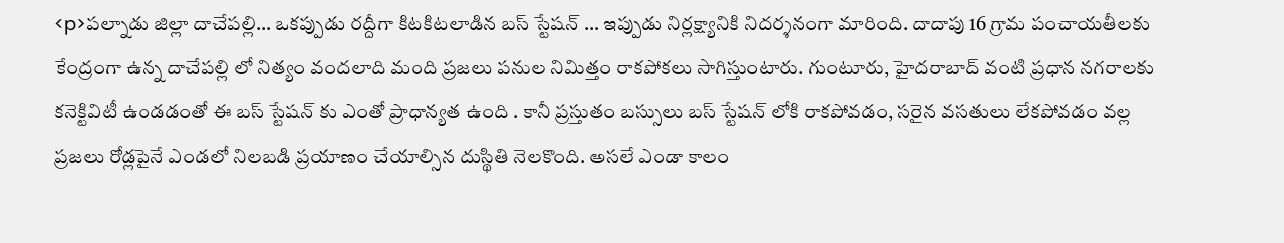<p>పల్నాడు జిల్లా దాచేపల్లి… ఒకప్పుడు రద్దీగా కిటకిటలాడిన బస్ స్టేషన్ … ఇప్పుడు నిర్లక్ష్యానికి నిదర్శనంగా మారింది. దాదాపు 16 గ్రామ పంచాయతీలకు కేంద్రంగా ఉన్న దాచేపల్లి లో నిత్యం వందలాది మంది ప్రజలు పనుల నిమిత్తం రాకపోకలు సాగిస్తుంటారు. గుంటూరు, హైదరాబాద్ వంటి ప్రధాన నగరాలకు కనెక్టివిటీ ఉండడంతో ఈ బస్ స్టేషన్ కు ఎంతో ప్రాధాన్యత ఉంది . కానీ ప్రస్తుతం బస్సులు బస్ స్టేషన్ లోకి రాకపోవడం, సరైన వసతులు లేకపోవడం వల్ల ప్రజలు రోడ్లపైనే ఎండలో నిలబడి ప్రయాణం చేయాల్సిన దుస్థితి నెలకొంది. అసలే ఎండా కాలం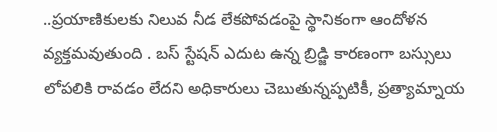..ప్రయాణికులకు నిలువ నీడ లేకపోవడంపై స్థానికంగా ఆందోళన వ్యక్తమవుతుంది . బస్ స్టేషన్ ఎదుట ఉన్న బ్రిడ్జి కారణంగా బస్సులు లోపలికి రావడం లేదని అధికారులు చెబుతున్నప్పటికీ, ప్రత్యామ్నాయ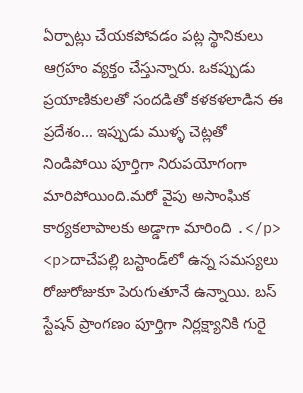ఏర్పాట్లు చేయకపోవడం పట్ల స్థానికులు ఆగ్రహం వ్యక్తం చేస్తున్నారు. ఒకప్పుడు ప్రయాణికులతో సందడితో కళకళలాడిన ఈ ప్రదేశం… ఇప్పుడు ముళ్ళ చెట్లతో నిండిపోయి పూర్తిగా నిరుపయోగంగా మారిపోయింది.మరో వైపు అసాంఘిక కార్యకలాపాలకు అడ్డాగా మారింది .</p>
<p>దాచేపల్లి బస్టాండ్‌లో ఉన్న సమస్యలు రోజురోజుకూ పెరుగుతూనే ఉన్నాయి. బస్ స్టేషన్ ప్రాంగణం పూర్తిగా నిర్లక్ష్యానికి గురై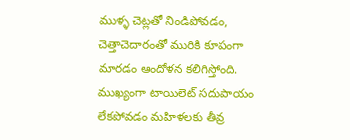ముళ్ళ చెట్లతో నిండిపోవడం, చెత్తాచెదారంతో మురికి కూపంగా మారడం ఆందోళన కలిగిస్తోంది. ముఖ్యంగా టాయిలెట్ సదుపాయం లేకపోవడం మహిళలకు తీవ్ర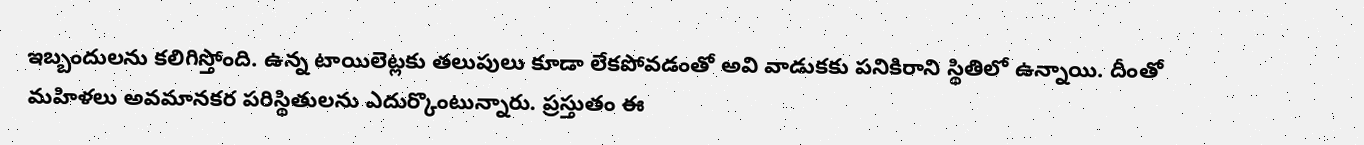ఇబ్బందులను కలిగిస్తోంది. ఉన్న టాయిలెట్లకు తలుపులు కూడా లేకపోవడంతో అవి వాడుకకు పనికిరాని స్థితిలో ఉన్నాయి. దీంతో మహిళలు అవమానకర పరిస్థితులను ఎదుర్కొంటున్నారు. ప్రస్తుతం ఈ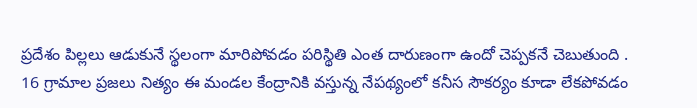ప్రదేశం పిల్లలు ఆడుకునే స్థలంగా మారిపోవడం పరిస్థితి ఎంత దారుణంగా ఉందో చెప్పకనే చెబుతుంది . 16 గ్రామాల ప్రజలు నిత్యం ఈ మండల కేంద్రానికి వస్తున్న నేపథ్యంలో కనీస సౌకర్యం కూడా లేకపోవడం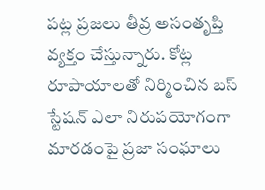పట్ల ప్రజలు తీవ్ర అసంతృప్తి వ్యక్తం చేస్తున్నారు. కోట్ల రూపాయాలతో నిర్మించిన బస్ స్టేషన్ ఎలా నిరుపయోగంగా మారడంపై ప్రజా సంఘాలు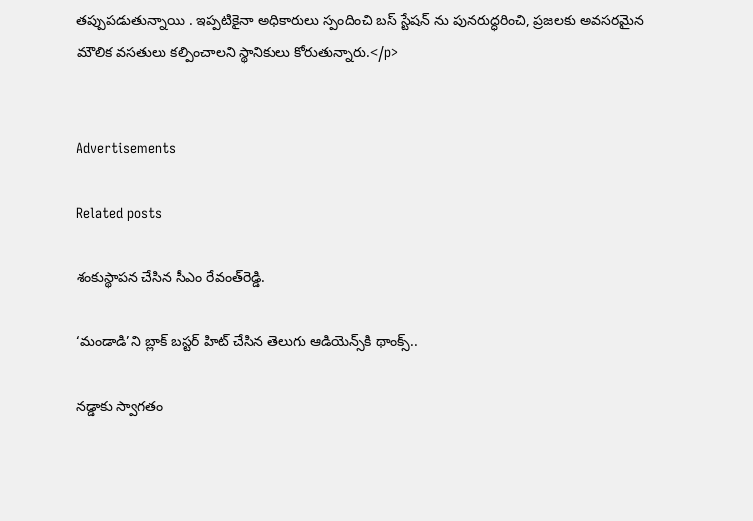తప్పుపడుతున్నాయి . ఇప్పటికైనా అధికారులు స్పందించి బస్ స్టేషన్ ను పునరుద్ధరించి, ప్రజలకు అవసరమైన మౌలిక వసతులు కల్పించాలని స్థానికులు కోరుతున్నారు.</p>


Advertisements

Related posts

శంకుస్థాపన చేసిన సీఎం రేవంత్‌రెడ్డి.

‘మండాడి’ని బ్లాక్ బస్టర్ హిట్ చేసిన తెలుగు ఆడియెన్స్‌కి థాంక్స్..

నడ్డాకు స్వాగతం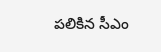పలికిన సీఎం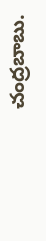చంద్రబాబు.